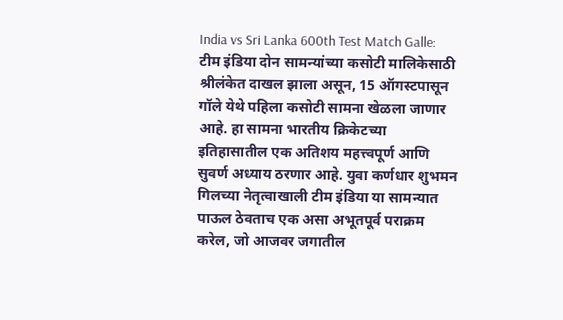India vs Sri Lanka 600th Test Match Galle: टीम इंडिया दोन सामन्यांच्या कसोटी मालिकेसाठी श्रीलंकेत दाखल झाला असून, 15 ऑगस्टपासून गॉले येथे पहिला कसोटी सामना खेळला जाणार आहे. हा सामना भारतीय क्रिकेटच्या इतिहासातील एक अतिशय महत्त्वपूर्ण आणि सुवर्ण अध्याय ठरणार आहे. युवा कर्णधार शुभमन गिलच्या नेतृत्वाखाली टीम इंडिया या सामन्यात पाऊल ठेवताच एक असा अभूतपूर्व पराक्रम करेल, जो आजवर जगातील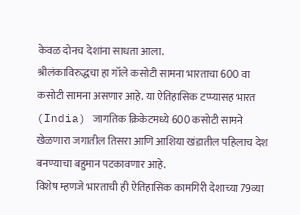केवळ दोनच देशांना साधता आला.
श्रीलंकाविरुद्धचा हा गॉले कसोटी सामना भारताचा 600 वा कसोटी सामना असणार आहे. या ऐतिहासिक टप्प्यासह भारत (India) जागतिक क्रिकेटमध्ये 600 कसोटी सामने खेळणारा जगातील तिसरा आणि आशिया खंडातील पहिलाच देश बनण्याचा बहुमान पटकावणार आहे.
विशेष म्हणजे भारताची ही ऐतिहासिक कामगिरी देशाच्या 79व्या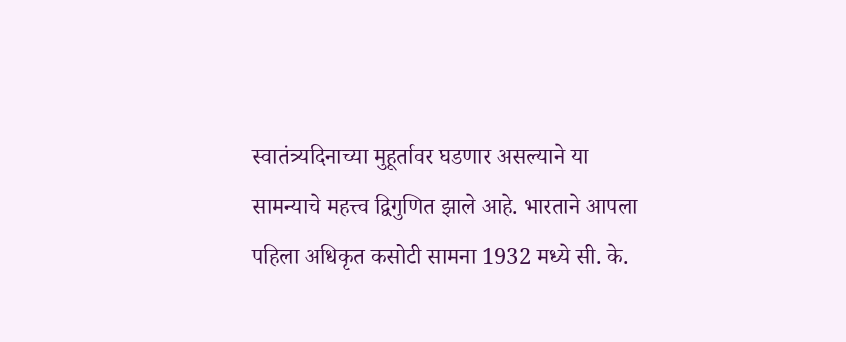स्वातंत्र्यदिनाच्या मुहूर्तावर घडणार असल्याने या सामन्याचे महत्त्व द्विगुणित झाले आहे. भारताने आपला पहिला अधिकृत कसोटी सामना 1932 मध्ये सी. के.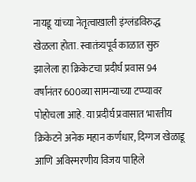नायडू यांच्या नेतृत्वाखाली इंग्लंडविरुद्ध खेळला होता. स्वातंत्र्यपूर्व काळात सुरु झालेला हा क्रिकेटचा प्रदीर्घ प्रवास 94 वर्षांनंतर 600व्या सामन्याच्या टप्प्यावर पोहोचला आहे. या प्रदीर्घ प्रवासात भारतीय क्रिकेटने अनेक महान कर्णधार, दिग्गज खेळाडू आणि अविस्मरणीय विजय पाहिले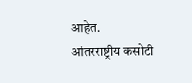आहेत.
आंतरराष्ट्रीय कसोटी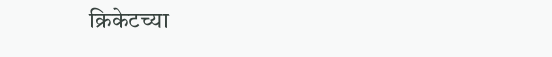क्रिकेटच्या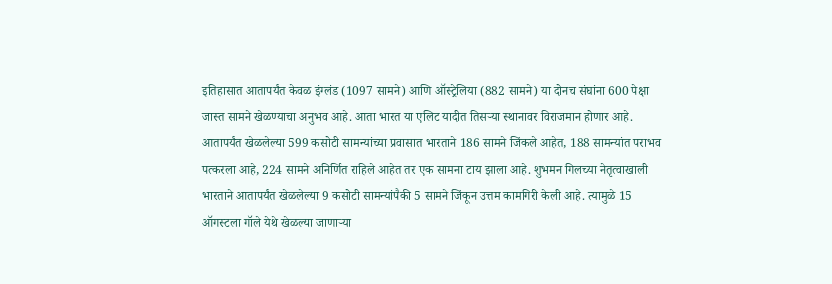इतिहासात आतापर्यंत केवळ इंग्लंड (1097 सामने) आणि ऑस्ट्रेलिया (882 सामने) या दोनच संघांना 600 पेक्षा जास्त सामने खेळण्याचा अनुभव आहे. आता भारत या एलिट यादीत तिसऱ्या स्थानावर विराजमान होणार आहे.
आतापर्यंत खेळलेल्या 599 कसोटी सामन्यांच्या प्रवासात भारताने 186 सामने जिंकले आहेत, 188 सामन्यांत पराभव पत्करला आहे, 224 सामने अनिर्णित राहिले आहेत तर एक सामना टाय झाला आहे. शुभमन गिलच्या नेतृत्वाखाली भारताने आतापर्यंत खेळलेल्या 9 कसोटी सामन्यांपैकी 5 सामने जिंकून उत्तम कामगिरी केली आहे. त्यामुळे 15 ऑगस्टला गॉले येथे खेळल्या जाणाऱ्या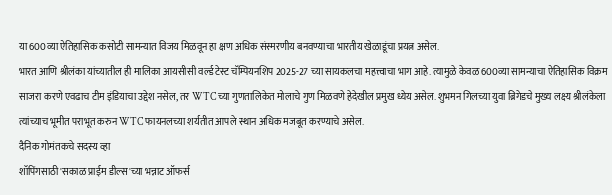या 600व्या ऐतिहासिक कसोटी सामन्यात विजय मिळवून हा क्षण अधिक संस्मरणीय बनवण्याचा भारतीय खेळाडूंचा प्रयत्न असेल.
भारत आणि श्रीलंका यांच्यातील ही मालिका आयसीसी वर्ल्ड टेस्ट चॅम्पियनशिप 2025-27 च्या सायकलचा महत्त्वाचा भाग आहे. त्यामुळे केवळ 600व्या सामन्याचा ऐतिहासिक विक्रम साजरा करणे एवढाच टीम इंडियाचा उद्देश नसेल, तर WTC च्या गुणतालिकेत मोलाचे गुण मिळवणे हेदेखील प्रमुख ध्येय असेल. शुभमन गिलच्या युवा ब्रिगेडचे मुख्य लक्ष्य श्रीलंकेला त्यांच्याच भूमीत पराभूत करुन WTC फायनलच्या शर्यतीत आपले स्थान अधिक मजबूत करण्याचे असेल.
दैनिक गोमंतकचे सदस्य व्हा
शॉपिंगसाठी 'सकाळ प्राईम डील्स'च्या भन्नाट ऑफर्स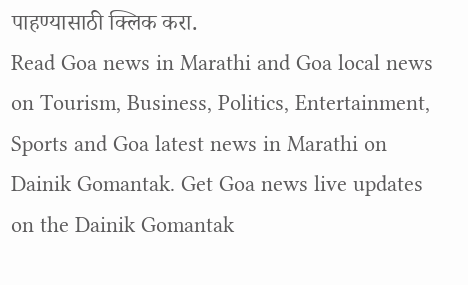पाहण्यासाठी क्लिक करा.
Read Goa news in Marathi and Goa local news on Tourism, Business, Politics, Entertainment, Sports and Goa latest news in Marathi on Dainik Gomantak. Get Goa news live updates on the Dainik Gomantak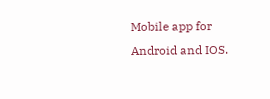Mobile app for Android and IOS.